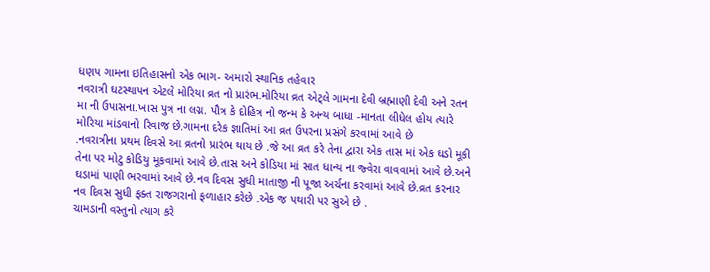ધણપ ગામના ઇતિહાસનો એક ભાગ- અમારો સ્થાનિક તહેવાર
નવરાત્રી ઘટસ્થાપન એટલે મોરિયા વ્રત નો પ્રારંભ.મોરિયા વ્રત એટ્લે ગામના દેવી બ્રહ્માણી દેવી અને રતન મા ની ઉપાસના.ખાસ પુત્ર ના લગ્ન. પૌત્ર કે દોહિત્ર નો જન્મ કે અન્ય બાધા -માનતા લીધેલ હોય ત્યારે મોરિયા માંડવાનો રિવાજ છે.ગામના દરેક જ્ઞાતિમાં આ વ્રત ઉપરના પ્રસંગે કરવામાં આવે છે
.નવરાત્રીના પ્રથમ દિવસે આ વ્રતનો પ્રારંભ થાય છે .જે આ વ્રત કરે તેના દ્વારા એક તાસ માં એક ઘડો મૂકી તેના પર મોટુ કોડિયુ મૂકવામાં આવે છે.તાસ અને કોડિયા માં સાત ધાન્ય ના જ્વેરા વાવવામાં આવે છે.અને ઘડામાં પાણી ભરવામાં આવે છે.નવ દિવસ સુધી માતાજી ની પૂજા અર્ચના કરવામાં આવે છે.વ્રત કરનાર નવ દિવસ સુધી ફક્ત રાજગરાનો ફળાહાર કરેછે .એક જ પથારી પર સુએ છે .
ચામડાની વસ્તુનો ત્યાગ કરે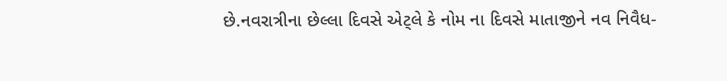છે.નવરાત્રીના છેલ્લા દિવસે એટ્લે કે નોમ ના દિવસે માતાજીને નવ નિવૈધ-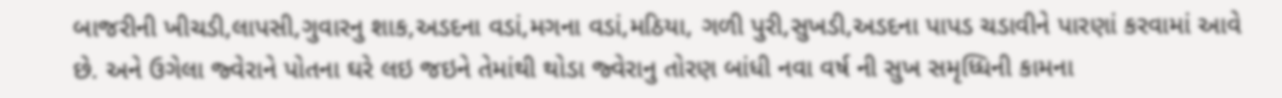બાજરીની ખીચડી,લાપસી,ગુવારનુ શાક,અડદના વડાં,મગના વડાં,મઠિયા, ગળી પુરી,સુખડી,અડદના પાપડ ચડાવીને પારણાં કરવામાં આવે છે. અને ઉગેલા જ્વેરાને પોતના ઘરે લઇ જઇને તેમાંથી થોડા જ્વેરાનુ તોરણ બાંધી નવા વર્ષ ની સુખ સમૃધ્ધિની કામના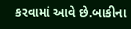કરવામાં આવે છે.બાકીના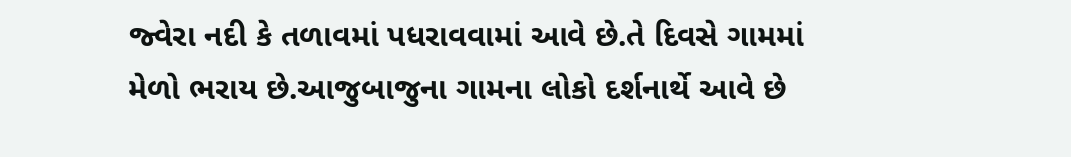જ્વેરા નદી કે તળાવમાં પધરાવવામાં આવે છે.તે દિવસે ગામમાં મેળો ભરાય છે.આજુબાજુના ગામના લોકો દર્શનાર્થે આવે છે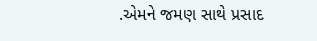.એમને જમણ સાથે પ્રસાદ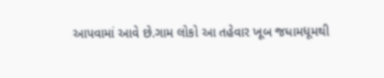આપવામાં આવે છે.ગામ લોકો આ તહેવાર ખૂબ જધામધૂમથી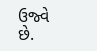ઉજ્વે છે.